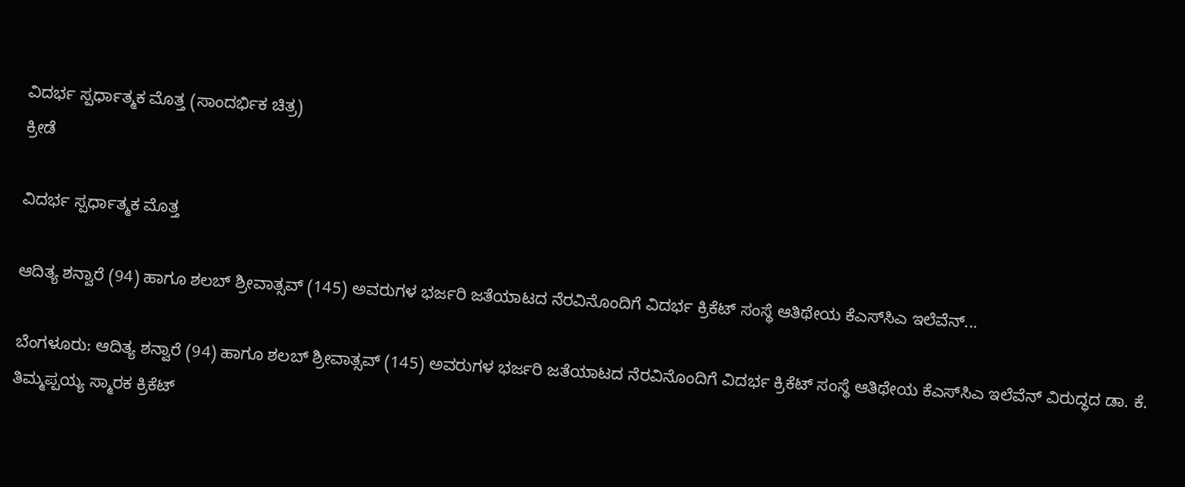ವಿದರ್ಭ ಸ್ಪರ್ಧಾತ್ಮಕ ಮೊತ್ತ (ಸಾಂದರ್ಭಿಕ ಚಿತ್ರ)
ಕ್ರೀಡೆ

ವಿದರ್ಭ ಸ್ಪರ್ಧಾತ್ಮಕ ಮೊತ್ತ

ಆದಿತ್ಯ ಶನ್ವಾರೆ (94) ಹಾಗೂ ಶಲಬ್ ಶ್ರೀವಾತ್ಸವ್ (145) ಅವರುಗಳ ಭರ್ಜರಿ ಜತೆಯಾಟದ ನೆರವಿನೊಂದಿಗೆ ವಿದರ್ಭ ಕ್ರಿಕೆಟ್ ಸಂಸ್ಥೆ ಆತಿಥೇಯ ಕೆಎಸ್‍ಸಿಎ ಇಲೆವೆನ್...

ಬೆಂಗಳೂರು: ಆದಿತ್ಯ ಶನ್ವಾರೆ (94) ಹಾಗೂ ಶಲಬ್ ಶ್ರೀವಾತ್ಸವ್ (145) ಅವರುಗಳ ಭರ್ಜರಿ ಜತೆಯಾಟದ ನೆರವಿನೊಂದಿಗೆ ವಿದರ್ಭ ಕ್ರಿಕೆಟ್ ಸಂಸ್ಥೆ ಆತಿಥೇಯ ಕೆಎಸ್‍ಸಿಎ ಇಲೆವೆನ್ ವಿರುದ್ಧದ ಡಾ. ಕೆ. ತಿಮ್ಮಪ್ಪಯ್ಯ ಸ್ಮಾರಕ ಕ್ರಿಕೆಟ್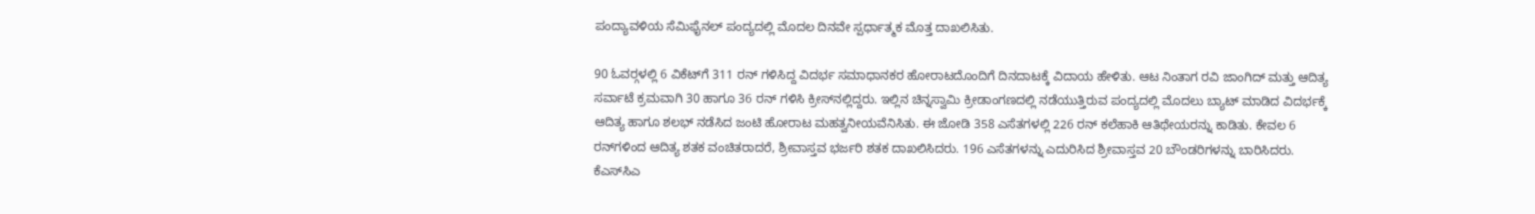ಪಂದ್ಯಾವಳಿಯ ಸೆಮಿಫೈನಲ್ ಪಂದ್ಯದಲ್ಲಿ ಮೊದಲ ದಿನವೇ ಸ್ಪರ್ಧಾತ್ಮಕ ಮೊತ್ತ ದಾಖಲಿಸಿತು.

90 ಓವರ್‍ಗಳಲ್ಲಿ 6 ವಿಕೆಟ್‍ಗೆ 311 ರನ್ ಗಳಿಸಿದ್ದ ವಿದರ್ಭ ಸಮಾಧಾನಕರ ಹೋರಾಟದೊಂದಿಗೆ ದಿನದಾಟಕ್ಕೆ ವಿದಾಯ ಹೇಳಿತು. ಆಟ ನಿಂತಾಗ ರವಿ ಜಾಂಗಿದ್ ಮತ್ತು ಆದಿತ್ಯ ಸರ್ವಾಟೆ ಕ್ರಮವಾಗಿ 30 ಹಾಗೂ 36 ರನ್ ಗಳಿಸಿ ಕ್ರೀಸ್‍ನಲ್ಲಿದ್ದರು. ಇಲ್ಲಿನ ಚಿನ್ನಸ್ವಾಮಿ ಕ್ರೀಡಾಂಗಣದಲ್ಲಿ ನಡೆಯುತ್ತಿರುವ ಪಂದ್ಯದಲ್ಲಿ ಮೊದಲು ಬ್ಯಾಟ್ ಮಾಡಿದ ವಿದರ್ಭಕ್ಕೆ ಆದಿತ್ಯ ಹಾಗೂ ಶಲಭ್ ನಡೆಸಿದ ಜಂಟಿ ಹೋರಾಟ ಮಹತ್ವನೀಯವೆನಿಸಿತು. ಈ ಜೋಡಿ 358 ಎಸೆತಗಳಲ್ಲಿ 226 ರನ್ ಕಲೆಹಾಕಿ ಆತಿಥೇಯರನ್ನು ಕಾಡಿತು. ಕೇವಲ 6 ರನ್‍ಗಳಿಂದ ಆದಿತ್ಯ ಶತಕ ವಂಚಿತರಾದರೆ, ಶ್ರೀವಾಸ್ತವ ಭರ್ಜರಿ ಶತಕ ದಾಖಲಿಸಿದರು. 196 ಎಸೆತಗಳನ್ನು ಎದುರಿಸಿದ ಶ್ರೀವಾಸ್ತವ 20 ಬೌಂಡರಿಗಳನ್ನು ಬಾರಿಸಿದರು. ಕೆಎಸ್‍ಸಿಎ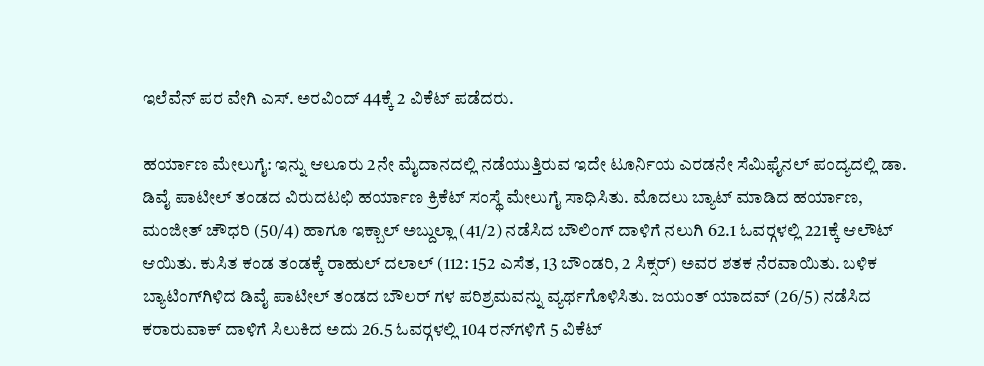ಇಲೆವೆನ್ ಪರ ವೇಗಿ ಎಸ್. ಅರವಿಂದ್ 44ಕ್ಕೆ 2 ವಿಕೆಟ್ ಪಡೆದರು.

ಹರ್ಯಾಣ ಮೇಲುಗೈ: ಇನ್ನು ಆಲೂರು 2ನೇ ಮೈದಾನದಲ್ಲಿ ನಡೆಯುತ್ತಿರುವ ಇದೇ ಟೂರ್ನಿಯ ಎರಡನೇ ಸೆಮಿಫೈನಲ್ ಪಂದ್ಯದಲ್ಲಿ ಡಾ. ಡಿವೈ ಪಾಟೀಲ್ ತಂಡದ ವಿರುದಟಛಿ ಹರ್ಯಾಣ ಕ್ರಿಕೆಟ್ ಸಂಸ್ಥೆ ಮೇಲುಗೈ ಸಾಧಿಸಿತು. ಮೊದಲು ಬ್ಯಾಟ್ ಮಾಡಿದ ಹರ್ಯಾಣ, ಮಂಜೀತ್ ಚೌಧರಿ (50/4) ಹಾಗೂ ಇಕ್ಬಾಲ್ ಅಬ್ದುಲ್ಲಾ (41/2) ನಡೆಸಿದ ಬೌಲಿಂಗ್ ದಾಳಿಗೆ ನಲುಗಿ 62.1 ಓವರ್‍ಗಳಲ್ಲಿ 221ಕ್ಕೆ ಆಲೌಟ್ ಆಯಿತು. ಕುಸಿತ ಕಂಡ ತಂಡಕ್ಕೆ ರಾಹುಲ್ ದಲಾಲ್ (112: 152 ಎಸೆತ, 13 ಬೌಂಡರಿ, 2 ಸಿಕ್ಸರ್) ಅವರ ಶತಕ ನೆರವಾಯಿತು. ಬಳಿಕ ಬ್ಯಾಟಿಂಗ್‍ಗಿಳಿದ ಡಿವೈ ಪಾಟೀಲ್ ತಂಡದ ಬೌಲರ್ ಗಳ ಪರಿಶ್ರಮವನ್ನು ವ್ಯರ್ಥಗೊಳಿಸಿತು. ಜಯಂತ್ ಯಾದವ್ (26/5) ನಡೆಸಿದ ಕರಾರುವಾಕ್ ದಾಳಿಗೆ ಸಿಲುಕಿದ ಅದು 26.5 ಓವರ್‍ಗಳಲ್ಲಿ 104 ರನ್‍ಗಳಿಗೆ 5 ವಿಕೆಟ್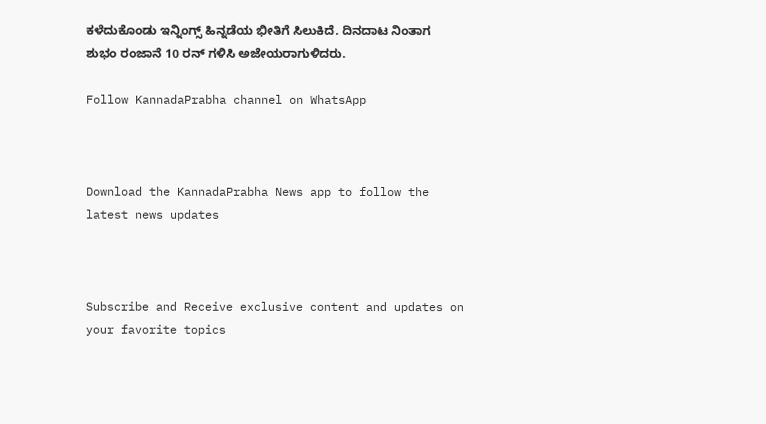ಕಳೆದುಕೊಂಡು ಇನ್ನಿಂಗ್ಸ್ ಹಿನ್ನಡೆಯ ಭೀತಿಗೆ ಸಿಲುಕಿದೆ. ದಿನದಾಟ ನಿಂತಾಗ ಶುಭಂ ರಂಜಾನೆ 10 ರನ್ ಗಳಿಸಿ ಅಜೇಯರಾಗುಳಿದರು.

Follow KannadaPrabha channel on WhatsApp



Download the KannadaPrabha News app to follow the latest news updates



Subscribe and Receive exclusive content and updates on your favorite topics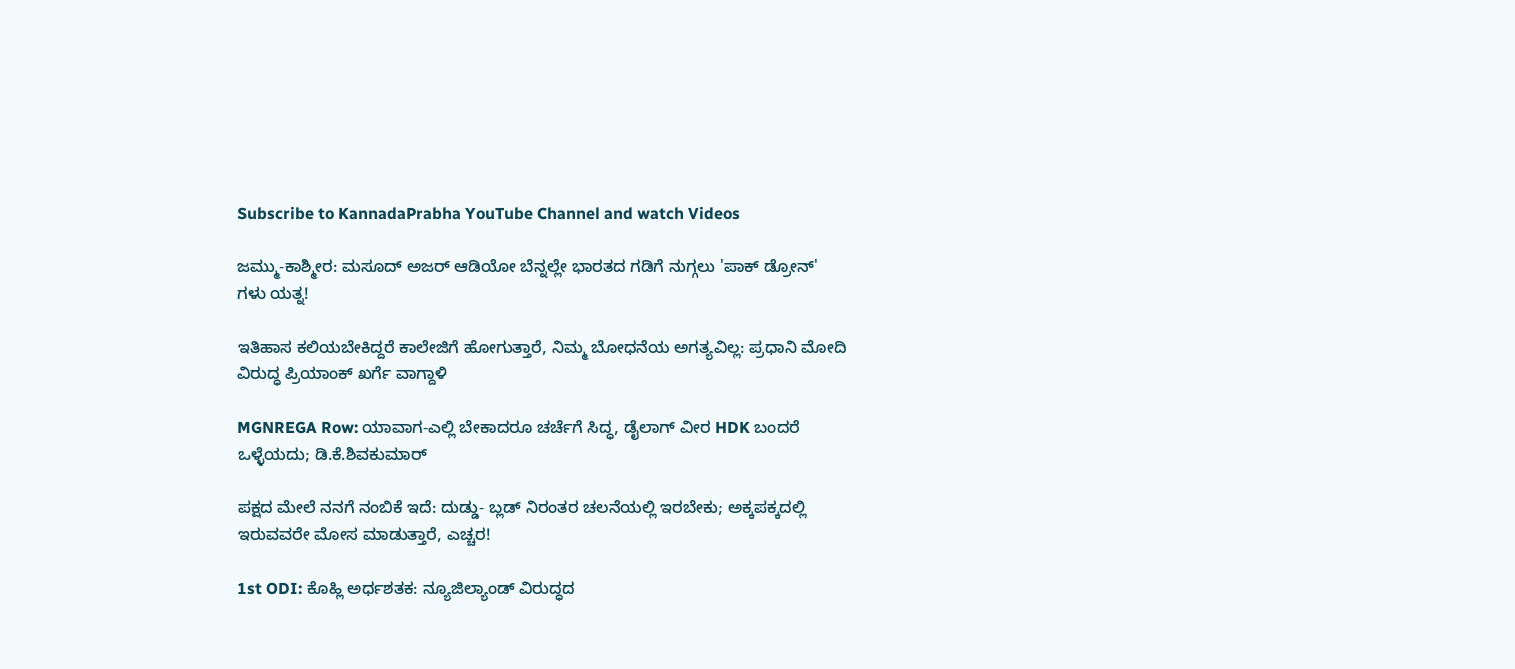Subscribe to KannadaPrabha YouTube Channel and watch Videos

ಜಮ್ಮು-ಕಾಶ್ಮೀರ: ಮಸೂದ್ ಅಜರ್ ಆಡಿಯೋ ಬೆನ್ನಲ್ಲೇ ಭಾರತದ ಗಡಿಗೆ ನುಗ್ಗಲು 'ಪಾಕ್ ಡ್ರೋನ್' ಗಳು ಯತ್ನ!

ಇತಿಹಾಸ ಕಲಿಯಬೇಕಿದ್ದರೆ ಕಾಲೇಜಿಗೆ ಹೋಗುತ್ತಾರೆ, ನಿಮ್ಮ ಬೋಧನೆಯ ಅಗತ್ಯವಿಲ್ಲ: ಪ್ರಧಾನಿ ಮೋದಿ ವಿರುದ್ಧ ಪ್ರಿಯಾಂಕ್ ಖರ್ಗೆ ವಾಗ್ದಾಳಿ

MGNREGA Row: ಯಾವಾಗ-ಎಲ್ಲಿ ಬೇಕಾದರೂ ಚರ್ಚೆಗೆ ಸಿದ್ಧ, ಡೈಲಾಗ್‌ ವೀರ HDK ಬಂದರೆ ಒಳ್ಳೆಯದು; ಡಿ.ಕೆ.ಶಿವಕುಮಾರ್

ಪಕ್ಷದ ಮೇಲೆ ನನಗೆ ನಂಬಿಕೆ ಇದೆ: ದುಡ್ಡು- ಬ್ಲಡ್ ನಿರಂತರ ಚಲನೆಯಲ್ಲಿ ಇರಬೇಕು; ಅಕ್ಕಪಕ್ಕದಲ್ಲಿ ಇರುವವರೇ ಮೋಸ ಮಾಡುತ್ತಾರೆ, ಎಚ್ಚರ!

1st ODI: ಕೊಹ್ಲಿ ಅರ್ಧಶತಕ: ನ್ಯೂಜಿಲ್ಯಾಂಡ್ ವಿರುದ್ಧದ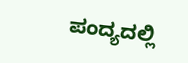ಪಂದ್ಯದಲ್ಲಿ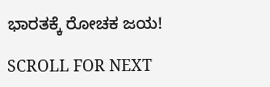ಭಾರತಕ್ಕೆ ರೋಚಕ ಜಯ!

SCROLL FOR NEXT